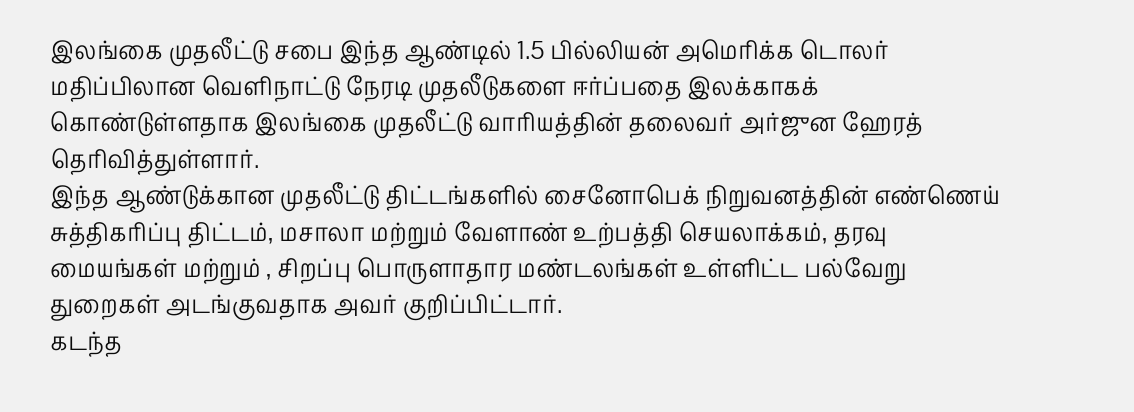இலங்கை முதலீட்டு சபை இந்த ஆண்டில் 1.5 பில்லியன் அமெரிக்க டொலர் மதிப்பிலான வெளிநாட்டு நேரடி முதலீடுகளை ஈர்ப்பதை இலக்காகக் கொண்டுள்ளதாக இலங்கை முதலீட்டு வாரியத்தின் தலைவர் அர்ஜுன ஹேரத் தெரிவித்துள்ளார்.
இந்த ஆண்டுக்கான முதலீட்டு திட்டங்களில் சைனோபெக் நிறுவனத்தின் எண்ணெய் சுத்திகரிப்பு திட்டம், மசாலா மற்றும் வேளாண் உற்பத்தி செயலாக்கம், தரவு மையங்கள் மற்றும் , சிறப்பு பொருளாதார மண்டலங்கள் உள்ளிட்ட பல்வேறு துறைகள் அடங்குவதாக அவர் குறிப்பிட்டார்.
கடந்த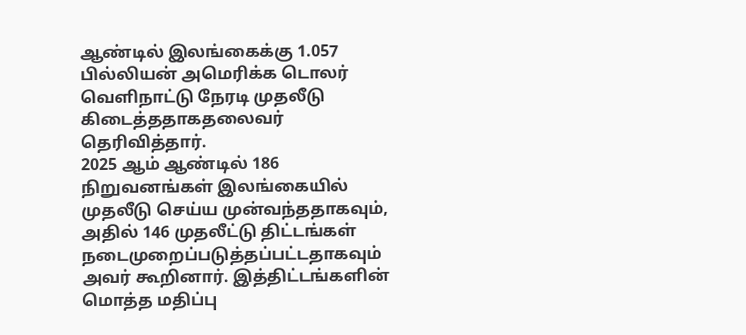ஆண்டில் இலங்கைக்கு 1.057 பில்லியன் அமெரிக்க டொலர் வெளிநாட்டு நேரடி முதலீடு கிடைத்ததாகதலைவர் தெரிவித்தார்.
2025 ஆம் ஆண்டில் 186 நிறுவனங்கள் இலங்கையில் முதலீடு செய்ய முன்வந்ததாகவும், அதில் 146 முதலீட்டு திட்டங்கள் நடைமுறைப்படுத்தப்பட்டதாகவும் அவர் கூறினார். இத்திட்டங்களின் மொத்த மதிப்பு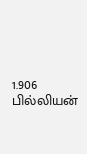1.906 பில்லியன்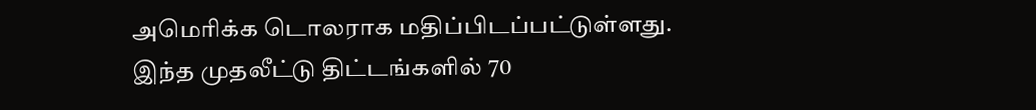அமெரிக்க டொலராக மதிப்பிடப்பட்டுள்ளது.
இந்த முதலீட்டு திட்டங்களில் 70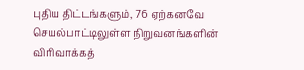புதிய திட்டங்களும், 76 ஏற்கனவே செயல்பாட்டிலுள்ள நிறுவனங்களின் விரிவாக்கத்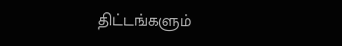திட்டங்களும்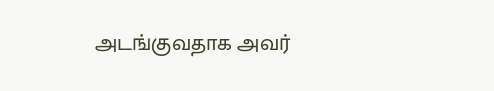அடங்குவதாக அவர்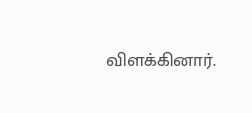விளக்கினார்.